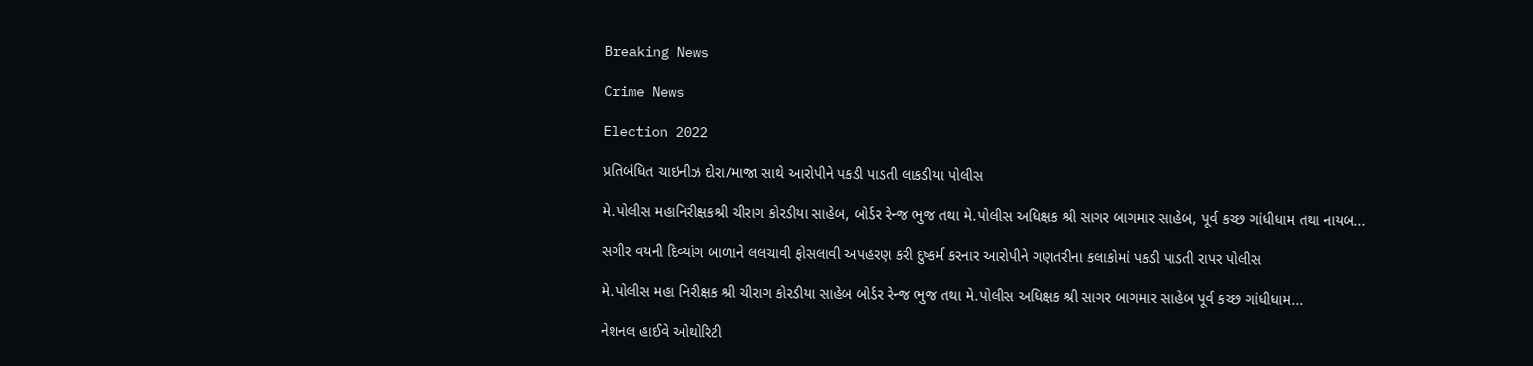Breaking News

Crime News

Election 2022

પ્રતિબંધિત ચાઇનીઝ દોરા/માજા સાથે આરોપીને પકડી પાડતી લાકડીયા પોલીસ

મે.પોલીસ મહાનિરીક્ષકશ્રી ચીરાગ કોરડીયા સાહેબ, બોર્ડર રેન્જ ભુજ તથા મે.પોલીસ અધિક્ષક શ્રી સાગર બાગમાર સાહેબ, પૂર્વ કચ્છ ગાંધીધામ તથા નાયબ...

સગીર વયની દિવ્યાંગ બાળાને લલચાવી ફોસલાવી અપહરણ કરી દુષ્કર્મ કરનાર આરોપીને ગણતરીના કલાકોમાં પકડી પાડતી રાપર પોલીસ

મે.પોલીસ મહા નિરીક્ષક શ્રી ચીરાગ કોરડીયા સાહેબ બોર્ડર રેન્જ ભુજ તથા મે.પોલીસ અધિક્ષક શ્રી સાગર બાગમાર સાહેબ પૂર્વ કચ્છ ગાંધીધામ...

નેશનલ હાઈવે ઓથોરિટી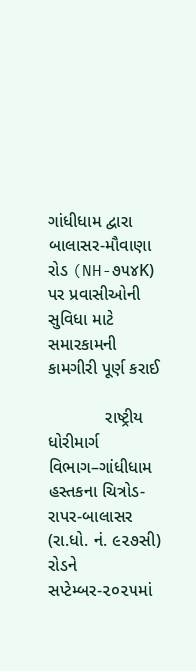ગાંધીધામ દ્વારા બાલાસર-મૌવાણા રોડ (NH-૭૫૪K) પર પ્રવાસીઓની સુવિધા માટે સમારકામની કામગીરી પૂર્ણ કરાઈ

            રાષ્ટ્રીય ધોરીમાર્ગ વિભાગ–ગાંધીધામ હસ્તકના ચિત્રોડ-રાપર-બાલાસર (રા.ધો. નં. ૯૨૭સી) રોડને સપ્ટેમ્બર-૨૦૨૫માં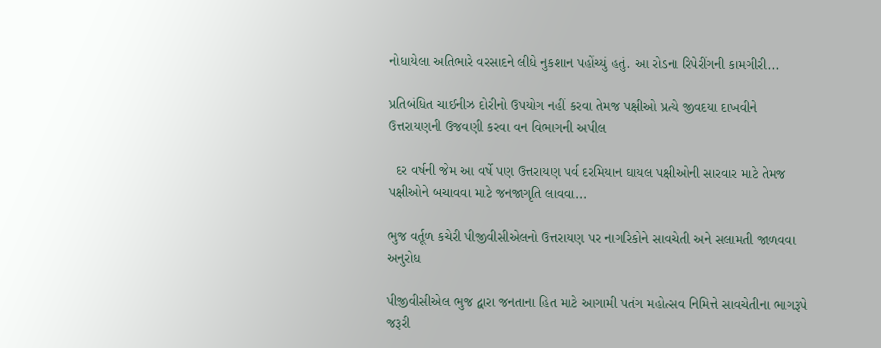નોધાયેલા અતિભારે વરસાદને લીધે નુકશાન પહોંચ્યું હતું. આ રોડના રિપેરીંગની કામગીરી...

પ્રતિબંધિત ચાઈનીઝ દોરીનો ઉપયોગ નહીં કરવા તેમજ પક્ષીઓ પ્રત્યે જીવદયા દાખવીને ઉત્તરાયણની ઉજવણી કરવા વન વિભાગની અપીલ

  દર વર્ષની જેમ આ વર્ષે પણ ઉત્તરાયણ પર્વ દરમિયાન ઘાયલ પક્ષીઓની સારવાર માટે તેમજ પક્ષીઓને બચાવવા માટે જનજાગૃતિ લાવવા...

ભુજ વર્તૂળ કચેરી પીજીવીસીએલનો ઉત્તરાયણ પર નાગરિકોને સાવચેતી અને સલામતી જાળવવા અનુરોધ

પીજીવીસીએલ ભુજ દ્વારા જનતાના હિત માટે આગામી પતંગ મહોત્સવ નિમિત્તે સાવચેતીના ભાગરૂપે જરૂરી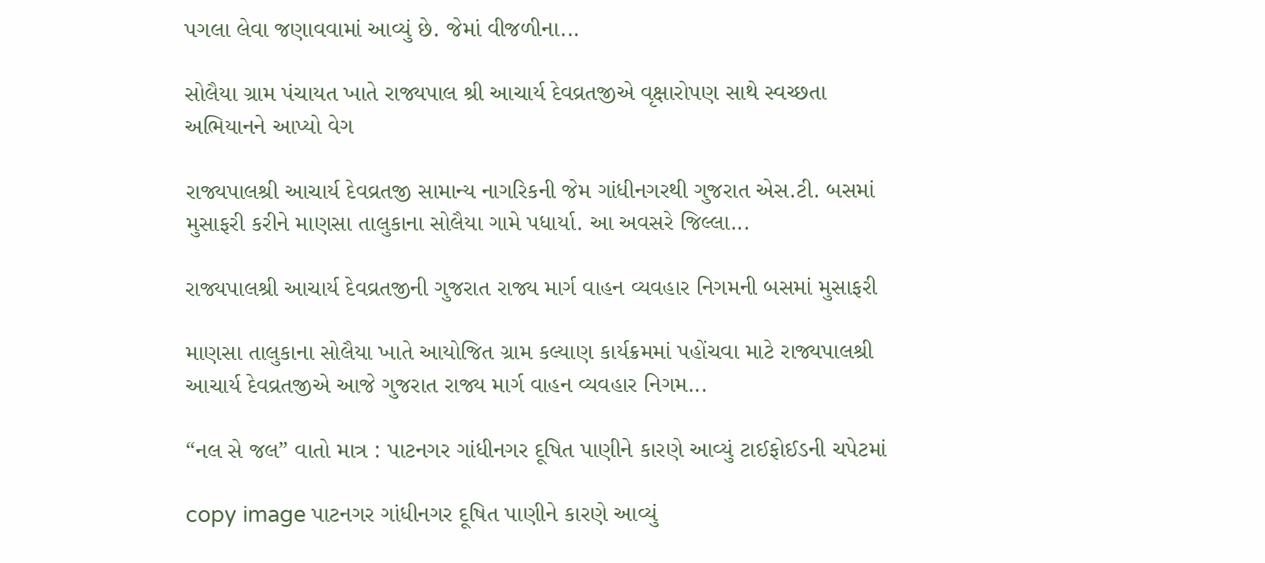પગલા લેવા જણાવવામાં આવ્યું છે. જેમાં વીજળીના...

સોલૈયા ગ્રામ પંચાયત ખાતે રાજ્યપાલ શ્રી આચાર્ય દેવવ્રતજીએ વૃક્ષારોપણ સાથે સ્વચ્છતા અભિયાનને આપ્યો વેગ

રાજ્યપાલશ્રી આચાર્ય દેવવ્રતજી સામાન્ય નાગરિકની જેમ ગાંધીનગરથી ગુજરાત એસ.ટી. બસમાં મુસાફરી કરીને માણસા તાલુકાના સોલૈયા ગામે પધાર્યા. આ અવસરે જિલ્લા...

રાજ્યપાલશ્રી આચાર્ય દેવવ્રતજીની ગુજરાત રાજ્ય માર્ગ વાહન વ્યવહાર નિગમની બસમાં મુસાફરી

માણસા તાલુકાના સોલૈયા ખાતે આયોજિત ગ્રામ કલ્યાણ કાર્યક્રમમાં પહોંચવા માટે રાજ્યપાલશ્રી આચાર્ય દેવવ્રતજીએ આજે ગુજરાત રાજ્ય માર્ગ વાહન વ્યવહાર નિગમ...

“નલ સે જલ” વાતો માત્ર : પાટનગર ગાંધીનગર દૂષિત પાણીને કારણે આવ્યું ટાઈફોઈડની ચપેટમાં

copy image પાટનગર ગાંધીનગર દૂષિત પાણીને કારણે આવ્યું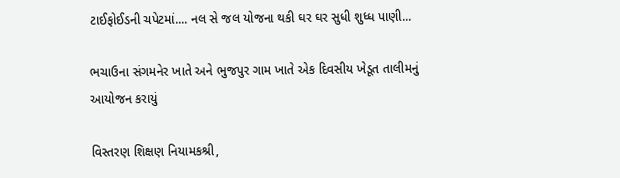ટાઈફોઈડની ચપેટમાં.... નલ સે જલ યોજના થકી ઘર ઘર સુધી શુધ્ધ પાણી...

ભચાઉના સંગમનેર ખાતે અને ભુજપુર ગામ ખાતે એક દિવસીય ખેડૂત તાલીમનું આયોજન કરાયું

વિસ્તરણ શિક્ષણ નિયામકશ્રી,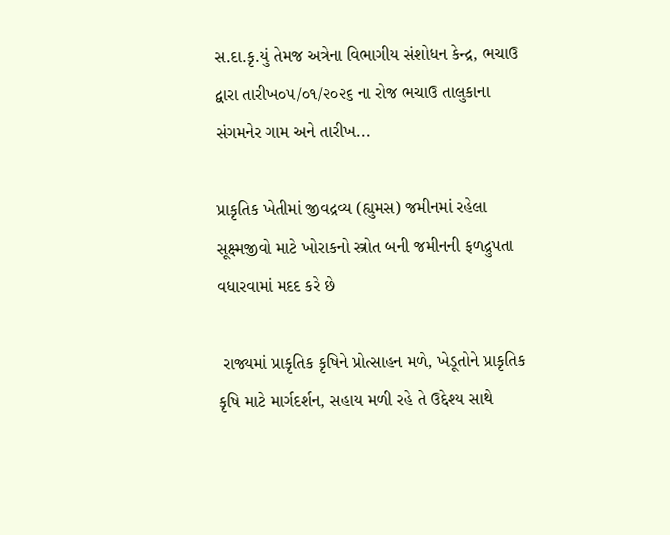સ.દા.કૃ.યું તેમજ અત્રેના વિભાગીય સંશોધન કેન્દ્ર, ભચાઉ દ્વારા તારીખ૦૫/૦૧/૨૦૨૬ ના રોજ ભચાઉ તાલુકાના સંગમનેર ગામ અને તારીખ...

પ્રાકૃતિક ખેતીમાં જીવદ્રવ્ય (હ્યુમસ) જમીનમાં રહેલા સૂક્ષ્મજીવો માટે ખોરાકનો સ્ત્રોત બની જમીનની ફળદ્રુપતા વધારવામાં મદદ કરે છે

 રાજ્યમાં પ્રાકૃતિક કૃષિને પ્રોત્સાહન મળે, ખેડૂતોને પ્રાકૃતિક કૃષિ માટે માર્ગદર્શન, સહાય મળી રહે તે ઉદ્દેશ્ય સાથે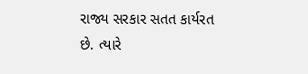રાજ્ય સરકાર સતત કાર્યરત છે. ત્યારે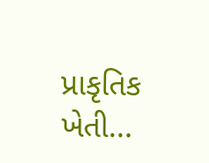પ્રાકૃતિક ખેતી...